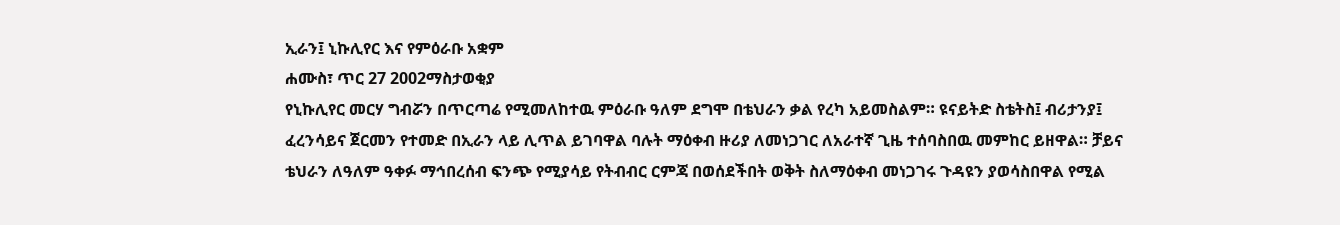ኢራን፤ ኒኩሊየር እና የምዕራቡ አቋም
ሐሙስ፣ ጥር 27 2002ማስታወቂያ
የኒኩሊየር መርሃ ግብሯን በጥርጣሬ የሚመለከተዉ ምዕራቡ ዓለም ደግሞ በቴህራን ቃል የረካ አይመስልም። ዩናይትድ ስቴትስ፤ ብሪታንያ፤ ፈረንሳይና ጀርመን የተመድ በኢራን ላይ ሊጥል ይገባዋል ባሉት ማዕቀብ ዙሪያ ለመነጋገር ለአራተኛ ጊዜ ተሰባስበዉ መምከር ይዘዋል። ቻይና ቴህራን ለዓለም ዓቀፉ ማኅበረሰብ ፍንጭ የሚያሳይ የትብብር ርምጃ በወሰደችበት ወቅት ስለማዕቀብ መነጋገሩ ጉዳዩን ያወሳስበዋል የሚል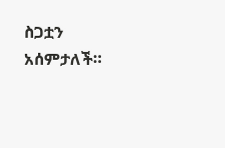ስጋቷን አሰምታለች።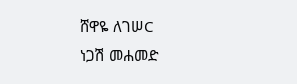ሸዋዬ ለገሠC
ነጋሽ መሐመድ